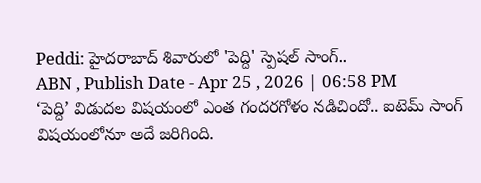Peddi: హైదరాబాద్ శివారులో 'పెద్ది' స్పెషల్ సాంగ్..
ABN , Publish Date - Apr 25 , 2026 | 06:58 PM
‘పెద్ది’ విడుదల విషయంలో ఎంత గందరగోళం నడిచిందో.. ఐటెమ్ సాంగ్ విషయంలోనూ అదే జరిగింది.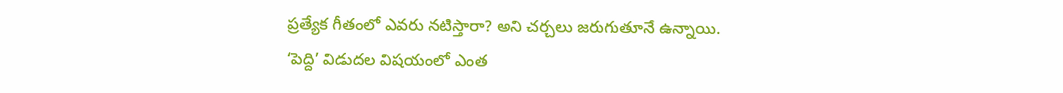ప్రత్యేక గీతంలో ఎవరు నటిస్తారా? అని చర్చలు జరుగుతూనే ఉన్నాయి.
‘పెద్ది’ విడుదల విషయంలో ఎంత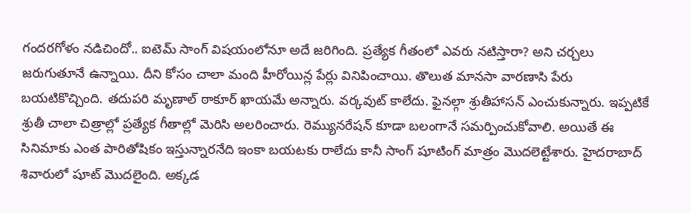గందరగోళం నడిచిందో.. ఐటెమ్ సాంగ్ విషయంలోనూ అదే జరిగింది. ప్రత్యేక గీతంలో ఎవరు నటిస్తారా? అని చర్చలు జరుగుతూనే ఉన్నాయి. దీని కోసం చాలా మంది హీరోయిన్ల పేర్లు వినిపించాయి. తొలుత మానసా వారణాసి పేరు బయటికొచ్చింది. తదుపరి మృణాల్ ఠాకూర్ ఖాయమే అన్నారు. వర్కవుట్ కాలేదు. ఫైనల్గా శ్రుతీహాసన్ ఎంచుకున్నారు. ఇప్పటికే శ్రుతీ చాలా చిత్రాల్లో ప్రత్యేక గీతాల్లో మెరిసి అలరించారు. రెమ్యునరేషన్ కూడా బలంగానే సమర్పించుకోవాలి. అయితే ఈ సినిమాకు ఎంత పారితోషికం ఇస్తున్నారనేది ఇంకా బయటకు రాలేదు కానీ సాంగ్ షూటింగ్ మాత్రం మొదలెట్టేశారు. హైదరాబాద్ శివారులో షూట్ మొదలైంది. అక్కడ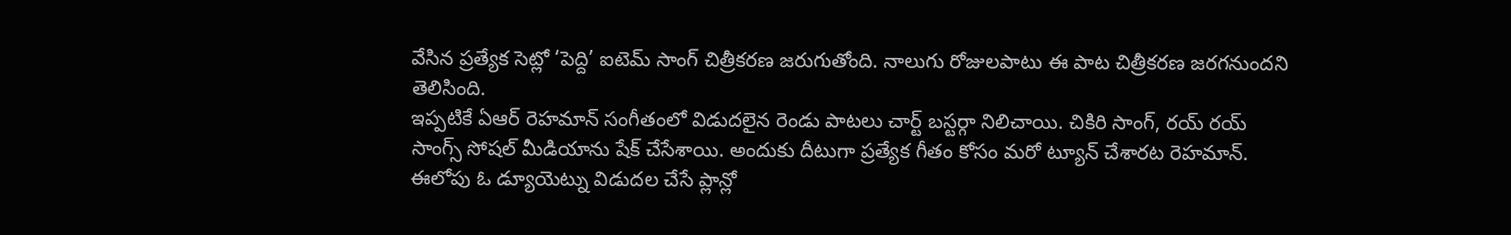వేసిన ప్రత్యేక సెట్లో ‘పెద్ది’ ఐటెమ్ సాంగ్ చిత్రీకరణ జరుగుతోంది. నాలుగు రోజులపాటు ఈ పాట చిత్రీకరణ జరగనుందని తెలిసింది.
ఇప్పటికే ఏఆర్ రెహమాన్ సంగీతంలో విడుదలైన రెండు పాటలు చార్ట్ బస్టర్గా నిలిచాయి. చికిరి సాంగ్, రయ్ రయ్ సాంగ్స్ సోషల్ మీడియాను షేక్ చేసేశాయి. అందుకు దీటుగా ప్రత్యేక గీతం కోసం మరో ట్యూన్ చేశారట రెహమాన్. ఈలోపు ఓ డ్యూయెట్ను విడుదల చేసే ప్లాన్లో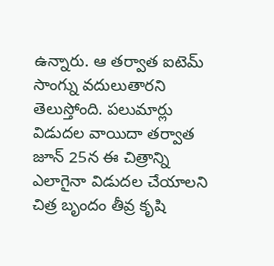ఉన్నారు. ఆ తర్వాత ఐటెమ్ సాంగ్ను వదులుతారని తెలుస్తోంది. పలుమార్లు విడుదల వాయిదా తర్వాత జూన్ 25న ఈ చిత్రాన్ని ఎలాగైనా విడుదల చేయాలని చిత్ర బృందం తీవ్ర కృషి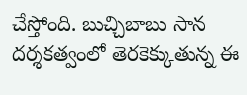చేస్తోంది. బుచ్చిబాబు సాన దర్శకత్వంలో తెరకెక్కుతున్న ఈ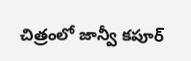చిత్రంలో జాన్వీ కపూర్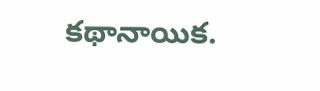కథానాయిక.